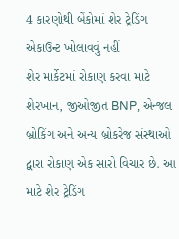4 કારણોથી બેંકોમાં શેર ટ્રેડિંગ એકાઉન્ટ ખોલાવવું નહીં
શેર માર્કેટમાં રોકાણ કરવા માટે શેરખાન, જીઓજીત BNP, એન્જલ બ્રોકિંગ અને અન્ય બ્રોકરેજ સંસ્થાઓ દ્વારા રોકાણ એક સારો વિચાર છે. આ માટે શેર ટ્રેડિંગ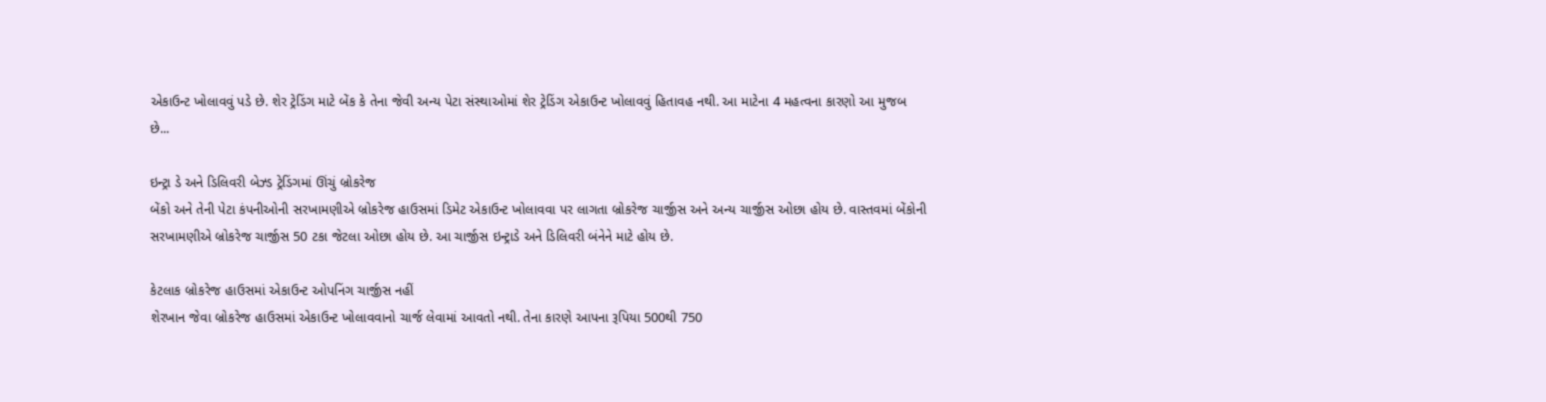એકાઉન્ટ ખોલાવવું પડે છે. શેર ટ્રેડિંગ માટે બેંક કે તેના જેવી અન્ય પેટા સંસ્થાઓમાં શેર ટ્રેડિંગ એકાઉન્ટ ખોલાવવું હિતાવહ નથી. આ માટેના 4 મહત્વના કારણો આ મુજબ છે...

ઇન્ટ્રા ડે અને ડિલિવરી બેઝ્ડ ટ્રેડિંગમાં ઊંચું બ્રોકરેજ
બેંકો અને તેની પેટા કંપનીઓની સરખામણીએ બ્રોકરેજ હાઉસમાં ડિમેટ એકાઉન્ટ ખોલાવવા પર લાગતા બ્રોકરેજ ચાર્જીસ અને અન્ય ચાર્જીસ ઓછા હોય છે. વાસ્તવમાં બેંકોની સરખામણીએ બ્રોકરેજ ચાર્જીસ 50 ટકા જેટલા ઓછા હોય છે. આ ચાર્જીસ ઇન્ટ્રાડે અને ડિલિવરી બંનેને માટે હોય છે.

કેટલાક બ્રોકરેજ હાઉસમાં એકાઉન્ટ ઓપનિંગ ચાર્જીસ નહીં
શેરખાન જેવા બ્રોકરેજ હાઉસમાં એકાઉન્ટ ખોલાવવાનો ચાર્જ લેવામાં આવતો નથી. તેના કારણે આપના રૂપિયા 500થી 750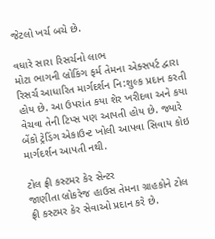જેટલો ખર્ચ બચે છે.

વધારે સારા રિસર્ચનો લાભ
મોટા ભાગની બ્રોકિંગ ફર્મ તેમના એક્સપર્ટ દ્વારા રિસર્ચ આધારિત માર્ગદર્શન નિ:શુલ્ક પ્રદાન કરતી હોય છે. આ ઉપરાંત કયા શેર ખરીદવા અને કયા વેચવા તેની ટિપ્સ પણ આપતી હોય છે. જ્યારે બેંકો ટ્રેડિંગ એકાઉન્ટ ખોલી આપવા સિવાય કોઇ માર્ગદર્શન આપતી નથી.

ટોલ ફ્રી કસ્ટમર કેર સેન્ટર
જાણીતા બ્રોકરેજ હાઉસ તેમના ગ્રાહકોને ટોલ ફ્રી કસ્ટમર કેર સેવાઓ પ્રદાન કરે છે.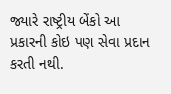જ્યારે રાષ્ટ્રીય બેંકો આ પ્રકારની કોઇ પણ સેવા પ્રદાન કરતી નથી.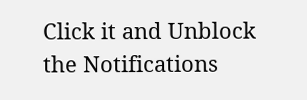Click it and Unblock the Notifications